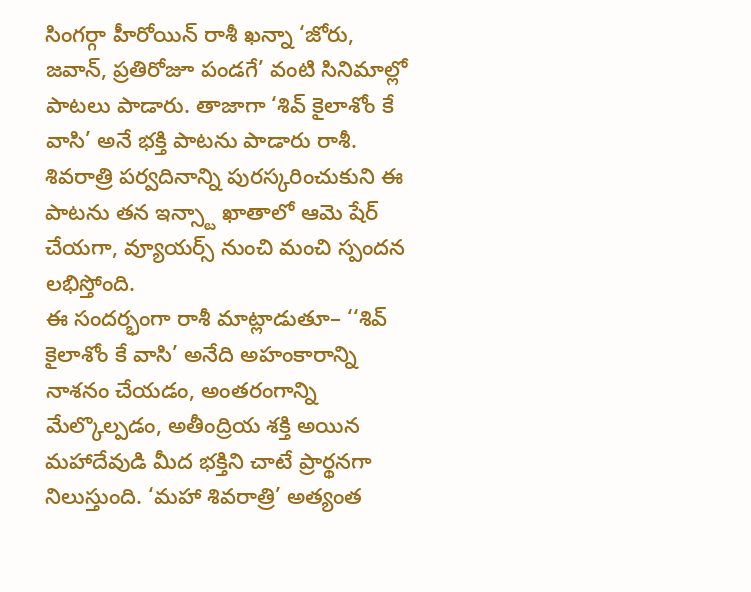సింగర్గా హీరోయిన్ రాశీ ఖన్నా ‘జోరు, జవాన్, ప్రతిరోజూ పండగే’ వంటి సినిమాల్లో పాటలు పాడారు. తాజాగా ‘శివ్ కైలాశోం కే వాసి’ అనే భక్తి పాటను పాడారు రాశీ. శివరాత్రి పర్వదినాన్ని పురస్కరించుకుని ఈ పాటను తన ఇన్స్టా ఖాతాలో ఆమె షేర్ చేయగా, వ్యూయర్స్ నుంచి మంచి స్పందన లభిస్తోంది.
ఈ సందర్భంగా రాశీ మాట్లాడుతూ– ‘‘శివ్ కైలాశోం కే వాసి’ అనేది అహంకారాన్ని నాశనం చేయడం, అంతరంగాన్ని మేల్కొల్పడం, అతీంద్రియ శక్తి అయిన మహాదేవుడి మీద భక్తిని చాటే ప్రార్థనగా నిలుస్తుంది. ‘మహా శివరాత్రి’ అత్యంత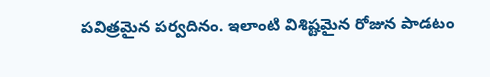పవిత్రమైన పర్వదినం. ఇలాంటి విశిష్టమైన రోజున పాడటం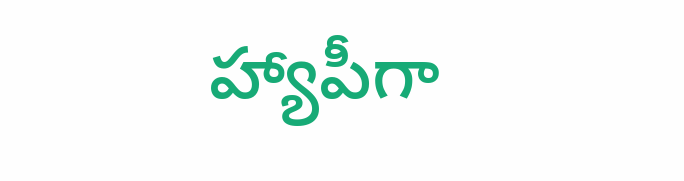హ్యాపీగా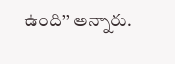ఉంది’’ అన్నారు.